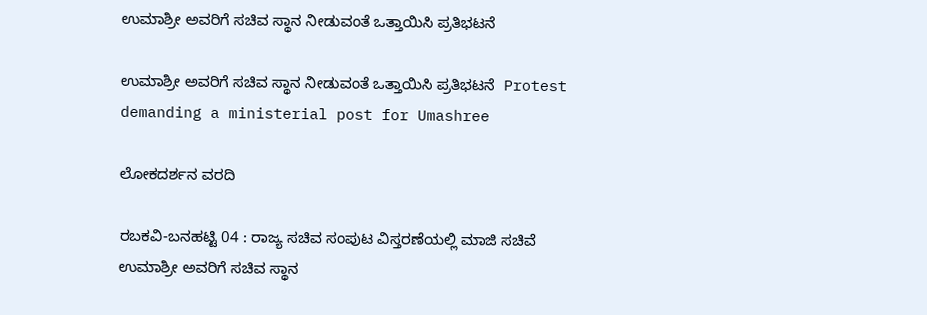ಉಮಾಶ್ರೀ ಅವರಿಗೆ ಸಚಿವ ಸ್ಥಾನ ನೀಡುವಂತೆ ಒತ್ತಾಯಿಸಿ ಪ್ರತಿಭಟನೆ

ಉಮಾಶ್ರೀ ಅವರಿಗೆ ಸಚಿವ ಸ್ಥಾನ ನೀಡುವಂತೆ ಒತ್ತಾಯಿಸಿ ಪ್ರತಿಭಟನೆ  Protest demanding a ministerial post for Umashree

ಲೋಕದರ್ಶನ ವರದಿ

ರಬಕವಿ-ಬನಹಟ್ಟಿ 04 : ರಾಜ್ಯ ಸಚಿವ ಸಂಪುಟ ವಿಸ್ತರಣೆಯಲ್ಲಿ ಮಾಜಿ ಸಚಿವೆ ಉಮಾಶ್ರೀ ಅವರಿಗೆ ಸಚಿವ ಸ್ಥಾನ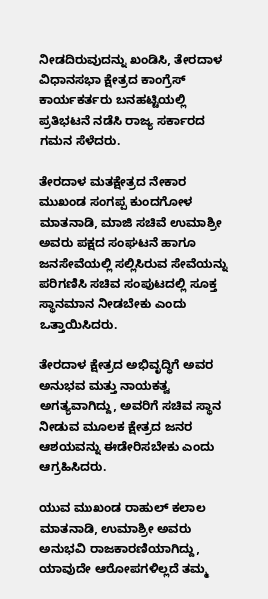ನೀಡದಿರುವುದನ್ನು ಖಂಡಿಸಿ, ತೇರದಾಳ ವಿಧಾನಸಭಾ ಕ್ಷೇತ್ರದ ಕಾಂಗ್ರೆಸ್ ಕಾರ್ಯಕರ್ತರು ಬನಹಟ್ಟಿಯಲ್ಲಿ ಪ್ರತಿಭಟನೆ ನಡೆಸಿ ರಾಜ್ಯ ಸರ್ಕಾರದ ಗಮನ ಸೆಳೆದರು.

ತೇರದಾಳ ಮತಕ್ಷೇತ್ರದ ನೇಕಾರ ಮುಖಂಡ ಸಂಗಪ್ಪ ಕುಂದಗೋಳ ಮಾತನಾಡಿ, ಮಾಜಿ ಸಚಿವೆ ಉಮಾಶ್ರೀ ಅವರು ಪಕ್ಷದ ಸಂಘಟನೆ ಹಾಗೂ ಜನಸೇವೆಯಲ್ಲಿ ಸಲ್ಲಿಸಿರುವ ಸೇವೆಯನ್ನು ಪರಿಗಣಿಸಿ ಸಚಿವ ಸಂಪುಟದಲ್ಲಿ ಸೂಕ್ತ ಸ್ಥಾನಮಾನ ನೀಡಬೇಕು ಎಂದು ಒತ್ತಾಯಿಸಿದರು.

ತೇರದಾಳ ಕ್ಷೇತ್ರದ ಅಭಿವೃದ್ಧಿಗೆ ಅವರ ಅನುಭವ ಮತ್ತು ನಾಯಕತ್ವ ಅಗತ್ಯವಾಗಿದ್ದು, ಅವರಿಗೆ ಸಚಿವ ಸ್ಥಾನ ನೀಡುವ ಮೂಲಕ ಕ್ಷೇತ್ರದ ಜನರ ಆಶಯವನ್ನು ಈಡೇರಿಸಬೇಕು ಎಂದು ಆಗ್ರಹಿಸಿದರು.

ಯುವ ಮುಖಂಡ ರಾಹುಲ್ ಕಲಾಲ ಮಾತನಾಡಿ, ಉಮಾಶ್ರೀ ಅವರು ಅನುಭವಿ ರಾಜಕಾರಣಿಯಾಗಿದ್ದು, ಯಾವುದೇ ಆರೋಪಗಳಿಲ್ಲದೆ ತಮ್ಮ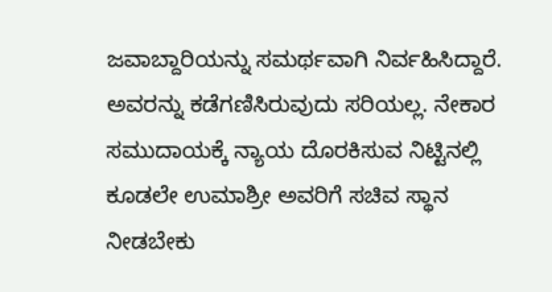ಜವಾಬ್ದಾರಿಯನ್ನು ಸಮರ್ಥವಾಗಿ ನಿರ್ವಹಿಸಿದ್ದಾರೆ. ಅವರನ್ನು ಕಡೆಗಣಿಸಿರುವುದು ಸರಿಯಲ್ಲ. ನೇಕಾರ ಸಮುದಾಯಕ್ಕೆ ನ್ಯಾಯ ದೊರಕಿಸುವ ನಿಟ್ಟಿನಲ್ಲಿ ಕೂಡಲೇ ಉಮಾಶ್ರೀ ಅವರಿಗೆ ಸಚಿವ ಸ್ಥಾನ ನೀಡಬೇಕು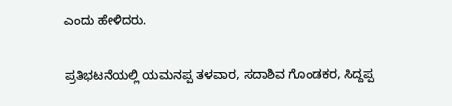ಎಂದು ಹೇಳಿದರು.

ಪ್ರತಿಭಟನೆಯಲ್ಲಿ ಯಮನಪ್ಪ ತಳವಾರ, ಸದಾಶಿವ ಗೊಂಡಕರ, ಸಿದ್ದಪ್ಪ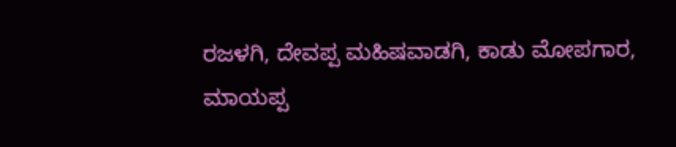ರಜಳಗಿ, ದೇವಪ್ಪ ಮಹಿಷವಾಡಗಿ, ಕಾಡು ಮೋಪಗಾರ, ಮಾಯಪ್ಪ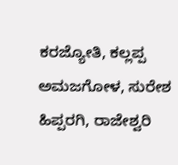ಕರಜ್ಯೋತಿ, ಕಲ್ಲಪ್ಪ ಅಮಜಗೋಳ, ಸುರೇಶ ಹಿಪ್ಪರಗಿ, ರಾಜೇಶ್ವರಿ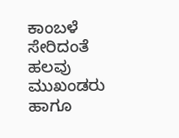ಕಾಂಬಳೆ ಸೇರಿದಂತೆ ಹಲವು ಮುಖಂಡರು ಹಾಗೂ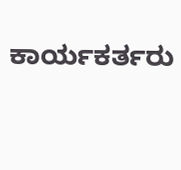ಕಾರ್ಯಕರ್ತರು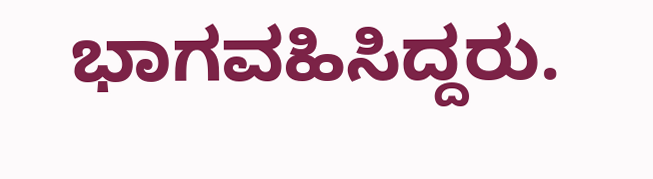ಭಾಗವಹಿಸಿದ್ದರು.